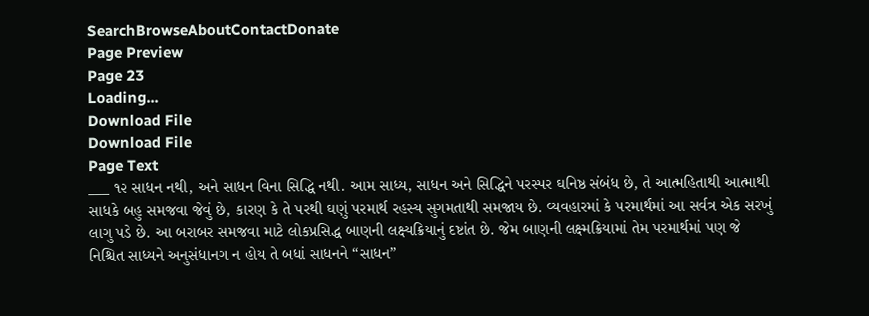SearchBrowseAboutContactDonate
Page Preview
Page 23
Loading...
Download File
Download File
Page Text
___ ૧૨ સાધન નથી, અને સાધન વિના સિદ્ધિ નથી. આમ સાધ્ય, સાધન અને સિદ્ધિને પરસ્પર ઘનિષ્ઠ સંબંધ છે, તે આત્મહિતાથી આત્માથી સાધકે બહુ સમજવા જેવું છે, કારણ કે તે પરથી ઘણું પરમાર્થ રહસ્ય સુગમતાથી સમજાય છે. વ્યવહારમાં કે પરમાર્થમાં આ સર્વત્ર એક સરખું લાગુ પડે છે. આ બરાબર સમજવા માટે લોકપ્રસિદ્ધ બાણની લક્ષ્યક્રિયાનું દષ્ટાંત છે. જેમ બાણની લક્ષ્મક્રિયામાં તેમ પરમાર્થમાં પણ જે નિશ્ચિત સાધ્યને અનુસંધાનગ ન હોય તે બધાં સાધનને “સાધન”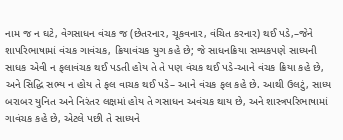નામ જ ન ઘટે, વેગસાધન વંચક જ (છેતરનાર, ચૂકવનાર, વંચિત કરનાર) થઈ પડે,–જેને શાપરિભાષામાં વંચક ગાવંચક, ક્રિયાવંચક યુગ કહે છે; જે સાધનક્રિયા સમ્યકપણે સાધ્યની સાધક એવી ન ફલાવંચક થઈ પડતી હોય તે તે પણ વંચક થઈ પડે-આને વંચક ક્રિયા કહે છે, અને સિદ્ધિ સભ્ય ન હોય તે ફલ વાચક થઈ પડે– આને વંચક ફલ કહે છે. આથી ઉલટું, સાધ્ય બરાબર યુનિત અને નિરંતર લક્ષમાં હોય તે ગસાધન અવંચક થાય છે, અને શાસ્ત્રપરિભાષામાં ગાવંચક કહે છે, એટલે પછી તે સાધ્યને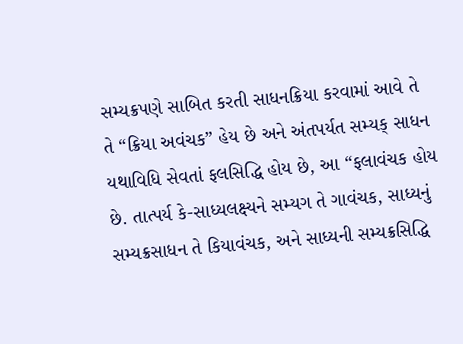સમ્યક્રપણે સાબિત કરતી સાધનક્રિયા કરવામાં આવે તે તે “ક્રિયા અવંચક” હેય છે અને અંતપર્યત સમ્યક્ સાધન યથાવિધિ સેવતાં ફલસિદ્ધિ હોય છે, આ “ફલાવંચક હોય છે. તાત્પર્ય કે-સાધ્યલક્ષ્યને સમ્યગ તે ગાવંચક, સાધ્યનું સમ્યક્રસાધન તે કિયાવંચક, અને સાધ્યની સમ્યક્રસિદ્ધિ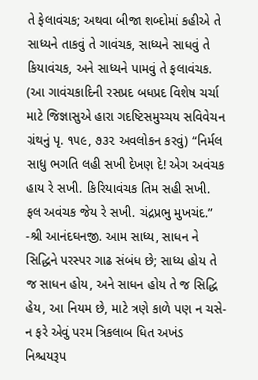તે ફેલાવંચક; અથવા બીજા શબ્દોમાં કહીએ તે સાધ્યને તાકવું તે ગાવંચક, સાધ્યને સાધવું તે કિયાવંચક, અને સાધ્યને પામવું તે ફલાવંચક. (આ ગાવંચકાદિની રસપ્રદ બધપ્રદ વિશેષ ચર્ચા માટે જિજ્ઞાસુએ હારા ગદષ્ટિસમુચ્ચય સવિવેચન ગ્રંથનું પૃ. ૧૫૯, ૭૩૨ અવલોકન કરવું) “નિર્મલ સાધુ ભગતિ લહી સખી દેખણ દે! એગ અવંચક હાય રે સખી. કિરિયાવંચક તિમ સહી સખી. ફલ અવંચક જેય રે સખી. ચંદ્રપ્રભુ મુખચંદ.” -શ્રી આનંદઘનજી. આમ સાધ્ય, સાધન ને સિદ્ધિને પરસ્પર ગાઢ સંબંધ છે; સાધ્ય હોય તે જ સાધન હોય, અને સાધન હોય તે જ સિદ્ધિ હેય, આ નિયમ છે, માટે ત્રણે કાળે પણ ન ચસે-ન ફરે એવું પરમ ત્રિકલાબ ધિત અખંડ નિશ્ચયરૂપ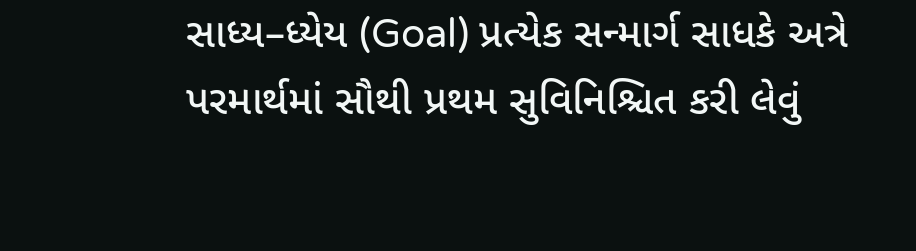સાધ્ય–ધ્યેય (Goal) પ્રત્યેક સન્માર્ગ સાધકે અત્રે પરમાર્થમાં સૌથી પ્રથમ સુવિનિશ્ચિત કરી લેવું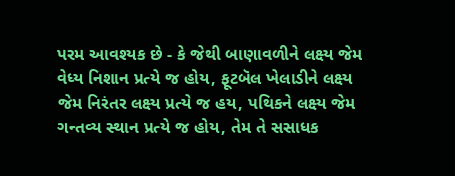પરમ આવશ્યક છે - કે જેથી બાણાવળીને લક્ષ્ય જેમ વેધ્ય નિશાન પ્રત્યે જ હોય, ફૂટબૅલ ખેલાડીને લક્ષ્ય જેમ નિરંતર લક્ષ્ય પ્રત્યે જ હય, પથિકને લક્ષ્ય જેમ ગન્તવ્ય સ્થાન પ્રત્યે જ હોય, તેમ તે સસાધક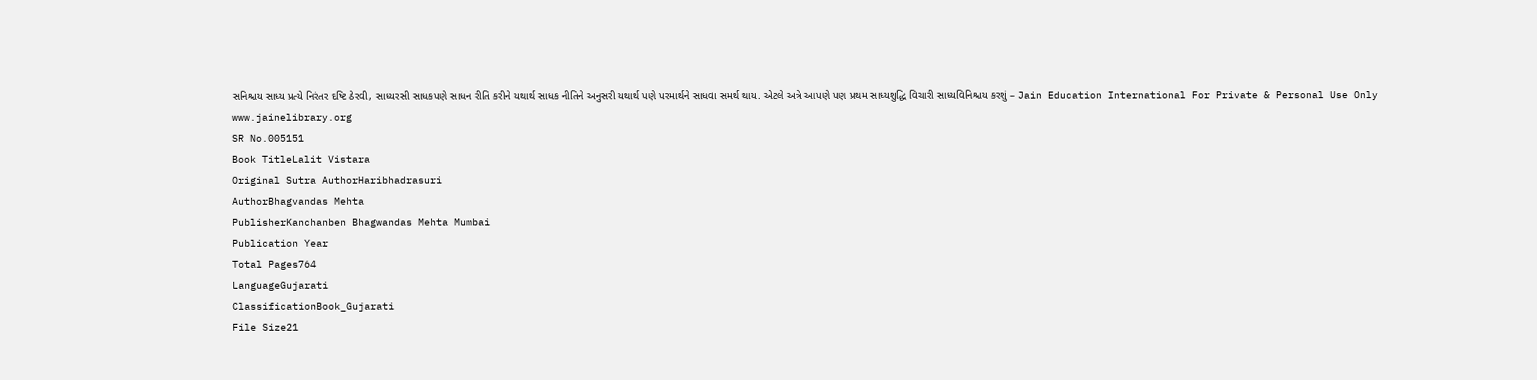સનિશ્ચય સાધ્ય પ્રત્યે નિરંતર દષ્ટિ ઠેરવી, સાધ્યરસી સાધકપણે સાધન રીતિ કરીને યથાર્થ સાધક નીતિને અનુસરી યથાર્થ પણે પરમાર્થને સાધવા સમર્થ થાય. એટલે અત્રે આપણે પણ પ્રથમ સાધ્યશુદ્ધિ વિચારી સાધ્યવિનિશ્ચય કરશું – Jain Education International For Private & Personal Use Only www.jainelibrary.org
SR No.005151
Book TitleLalit Vistara
Original Sutra AuthorHaribhadrasuri
AuthorBhagvandas Mehta
PublisherKanchanben Bhagwandas Mehta Mumbai
Publication Year
Total Pages764
LanguageGujarati
ClassificationBook_Gujarati
File Size21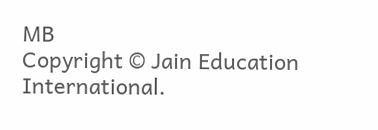MB
Copyright © Jain Education International.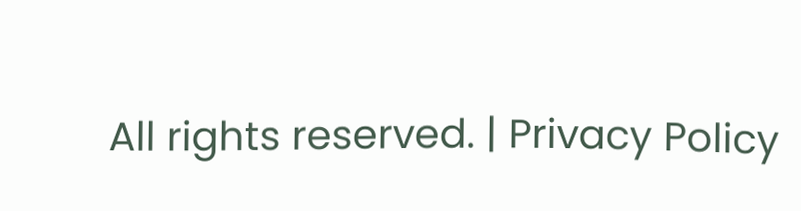All rights reserved. | Privacy Policy